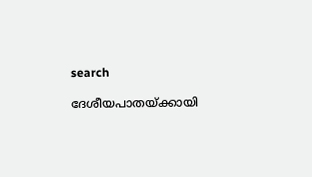search

ദേശീയപാതയ്ക്കായി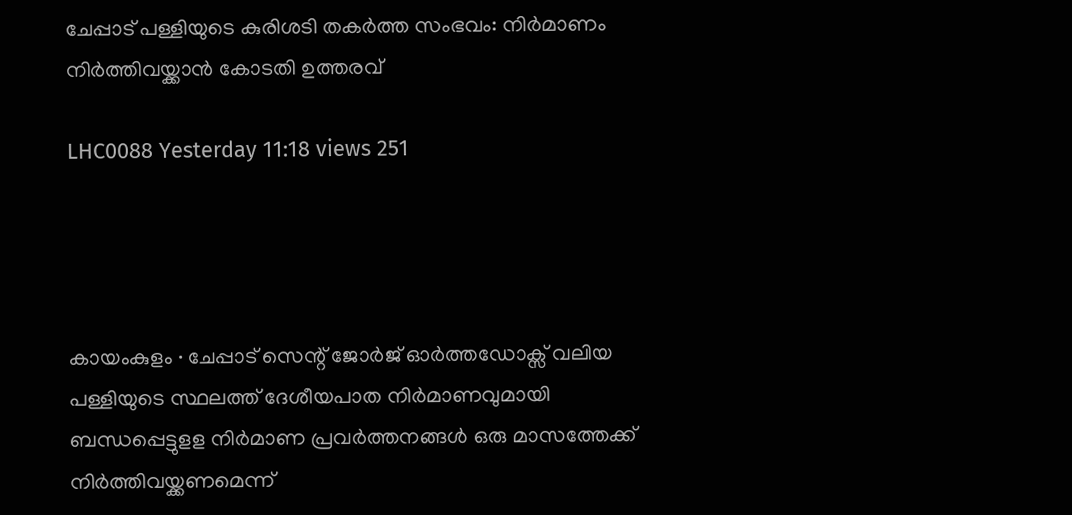ചേപ്പാട് പള്ളിയുടെ കുരിശടി തകർത്ത സംഭവം: നിർമാണം നിർത്തിവയ്ക്കാൻ കോടതി ഉത്തരവ്

LHC0088 Yesterday 11:18 views 251




കായംകുളം ∙ ചേപ്പാട് സെന്റ് ജോർജ് ഓർത്തഡോക്സ് വലിയ പള്ളിയുടെ സ്ഥലത്ത് ദേശീയപാത നിർമാണവുമായി ബന്ധപ്പെട്ടുളള നിർമാണ പ്രവർത്തനങ്ങൾ ഒരു മാസത്തേക്ക് നിർത്തിവയ്ക്കണമെന്ന്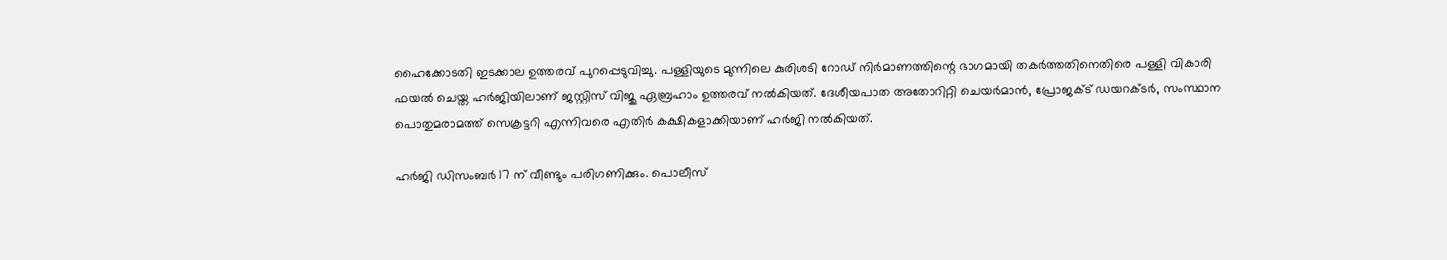ഹൈക്കോടതി ഇടക്കാല ഉത്തരവ് പുറപ്പെടുവിച്ചു. പള്ളിയുടെ മുന്നിലെ കുരിശടി റോഡ് നിർമാണത്തിന്റെ ഭാഗമായി തകർത്തതിനെതിരെ പള്ളി വികാരി ഫയൽ ചെയ്ത ഹർജിയിലാണ് ജസ്റ്റിസ് വിജു ഏബ്രഹാം ഉത്തരവ് നൽകിയത്. ദേശീയപാത അതോറിറ്റി ചെയർമാൻ, പ്രോജക്ട് ഡയറക്ടർ, സംസ്ഥാന പൊതുമരാമത്ത് സെക്രട്ടറി എന്നിവരെ എതിർ കക്ഷികളാക്കിയാണ് ഹർജി നൽകിയത്.

ഹർജി ഡിസംബർ 17 ന് വീണ്ടും പരിഗണിക്കും. പൊലീസ്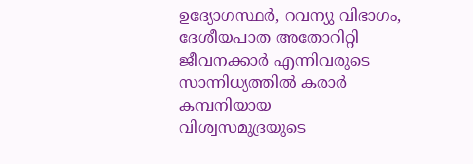ഉദ്യോഗസ്ഥർ, റവന്യു വിഭാഗം, ദേശീയപാത അതോറിറ്റി ജീവനക്കാർ എന്നിവരുടെ സാന്നിധ്യത്തിൽ കരാർ കമ്പനിയായ വിശ്വസമുദ്രയുടെ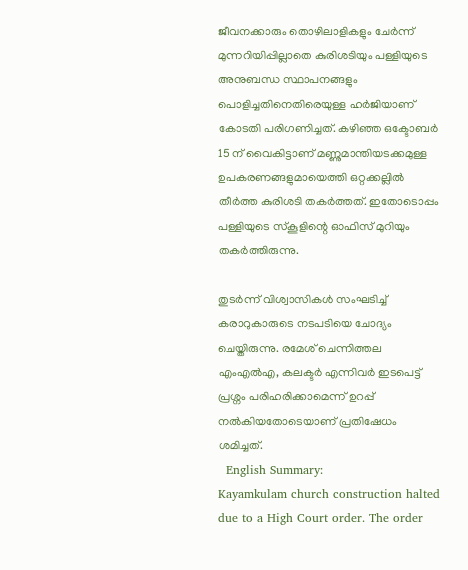ജീവനക്കാരും തൊഴിലാളികളും ചേർന്ന് മുന്നറിയിപ്പില്ലാതെ കുരിശടിയും പള്ളിയുടെ അനുബന്ധ സ്ഥാപനങ്ങളും പൊളിച്ചതിനെതിരെയുള്ള ഹർജിയാണ് കോടതി പരിഗണിച്ചത്. കഴിഞ്ഞ ഒക്ടോബർ 15 ന് വൈകിട്ടാണ് മണ്ണുമാന്തിയടക്കമുള്ള ഉപകരണങ്ങളുമായെത്തി ഒറ്റക്കല്ലിൽ തീർത്ത കുരിശടി തകർത്തത്. ഇതോടൊപ്പം പള്ളിയുടെ സ്കൂളിന്റെ ഓഫിസ് മുറിയും തകർത്തിരുന്നു.

തുടർന്ന് വിശ്വാസികൾ സംഘടിച്ച് കരാറുകാരുടെ നടപടിയെ ചോദ്യം ചെയ്തിരുന്നു. രമേശ് ചെന്നിത്തല എംഎൽഎ, കലക്ടർ എന്നിവർ ഇടപെട്ട് പ്രശ്നം പരിഹരിക്കാമെന്ന് ഉറപ്പ് നൽകിയതോടെയാണ് പ്രതിഷേധം ശമിച്ചത്.
  English Summary:
Kayamkulam church construction halted due to a High Court order. The order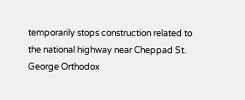temporarily stops construction related to the national highway near Cheppad St. George Orthodox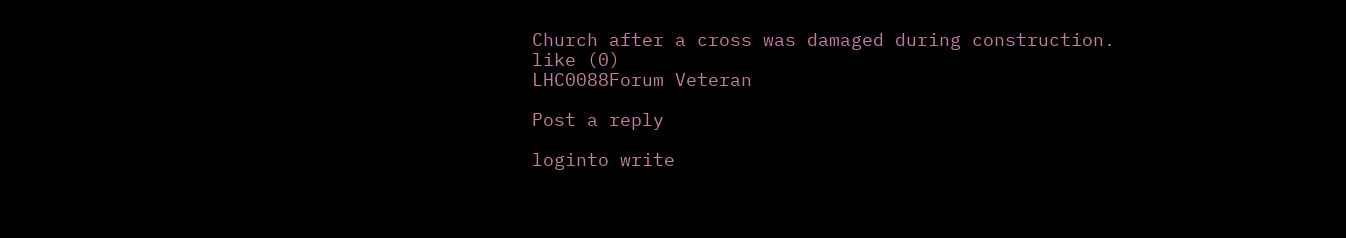Church after a cross was damaged during construction.
like (0)
LHC0088Forum Veteran

Post a reply

loginto write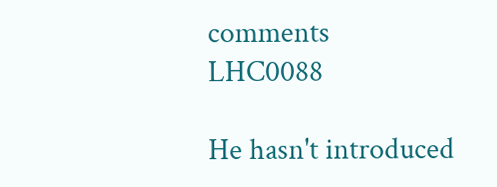comments
LHC0088

He hasn't introduced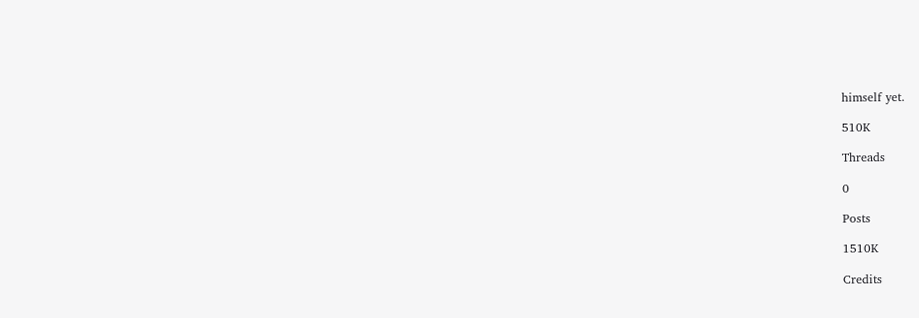himself yet.

510K

Threads

0

Posts

1510K

Credits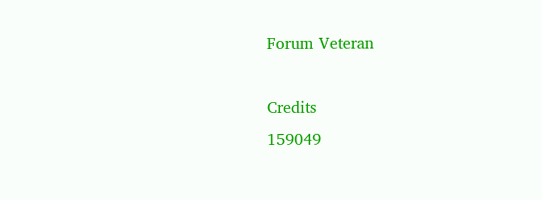Forum Veteran

Credits
159049